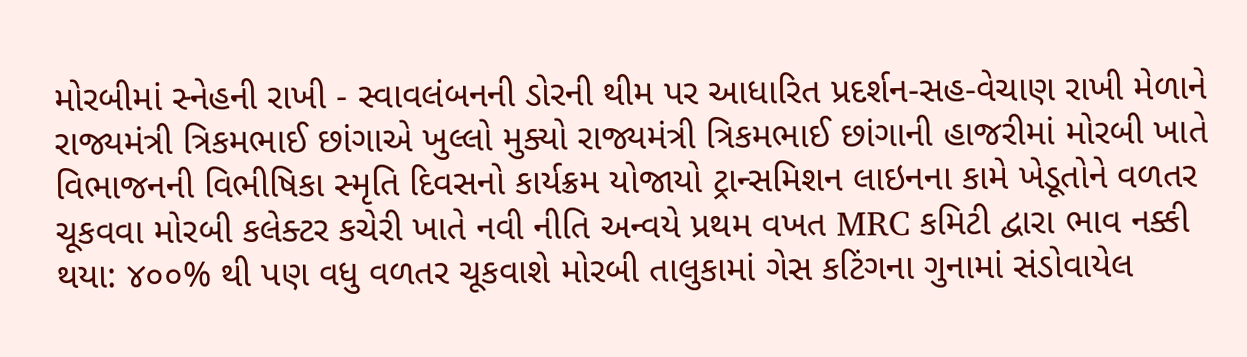મોરબીમાં સ્નેહની રાખી - સ્વાવલંબનની ડોરની થીમ પર આધારિત પ્રદર્શન-સહ-વેચાણ રાખી મેળાને રાજ્યમંત્રી ત્રિકમભાઈ છાંગાએ ખુલ્લો મુક્યો રાજ્યમંત્રી ત્રિકમભાઈ છાંગાની હાજરીમાં મોરબી ખાતે વિભાજનની વિભીષિકા સ્મૃતિ દિવસનો કાર્યક્રમ યોજાયો ટ્રાન્સમિશન લાઇનના કામે ખેડૂતોને વળતર ચૂકવવા મોરબી કલેક્ટર કચેરી ખાતે નવી નીતિ અન્વયે પ્રથમ વખત MRC કમિટી દ્વારા ભાવ નક્કી થયા: ૪૦૦% થી પણ વધુ વળતર ચૂકવાશે મોરબી તાલુકામાં ગેસ કટિંગના ગુનામાં સંડોવાયેલ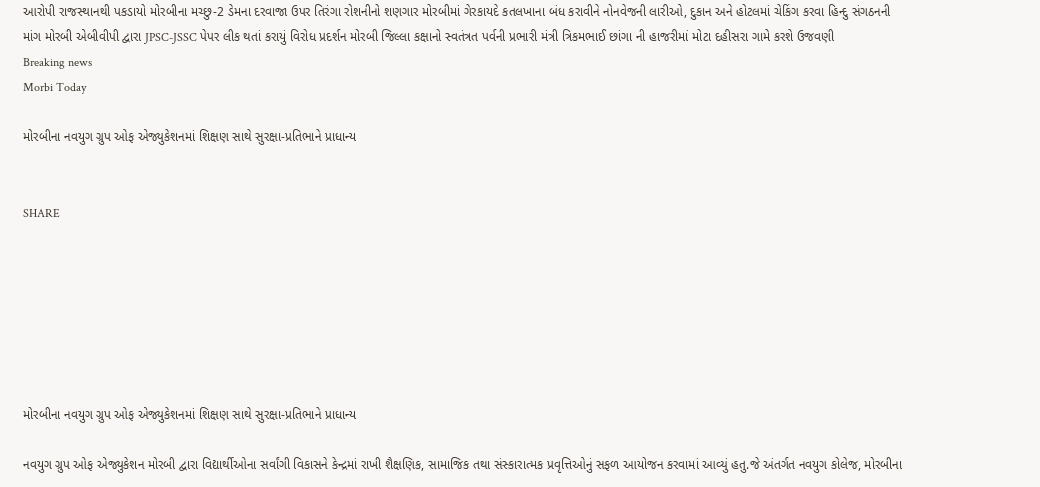આરોપી રાજસ્થાનથી પકડાયો મોરબીના મચ્છુ-2 ડેમના દરવાજા ઉપર તિરંગા રોશનીનો શણગાર મોરબીમાં ગેરકાયદે કતલખાના બંધ કરાવીને નોનવેજની લારીઓ, દુકાન અને હોટલમાં ચેકિંગ કરવા હિન્દુ સંગઠનની માંગ મોરબી એબીવીપી દ્વારા JPSC-JSSC પેપર લીક થતાં કરાયું વિરોધ પ્રદર્શન મોરબી જિલ્લા કક્ષાનો સ્વતંત્રત પર્વની પ્રભારી મંત્રી ત્રિકમભાઈ છાંગા ની હાજરીમાં મોટા દહીસરા ગામે કરશે ઉજવણી
Breaking news
Morbi Today

મોરબીના નવયુગ ગ્રુપ ઓફ એજ્યુકેશનમાં શિક્ષણ સાથે સુરક્ષા-પ્રતિભાને પ્રાધાન્ય


SHARE







મોરબીના નવયુગ ગ્રુપ ઓફ એજ્યુકેશનમાં શિક્ષણ સાથે સુરક્ષા-પ્રતિભાને પ્રાધાન્ય

નવયુગ ગ્રુપ ઓફ એજ્યુકેશન મોરબી દ્વારા વિદ્યાર્થીઓના સર્વાંગી વિકાસને કેન્દ્રમાં રાખી શૈક્ષણિક, સામાજિક તથા સંસ્કારાત્મક પ્રવૃત્તિઓનું સફળ આયોજન કરવામાં આવ્યું હતુ.જે અંતર્ગત નવયુગ કોલેજ, મોરબીના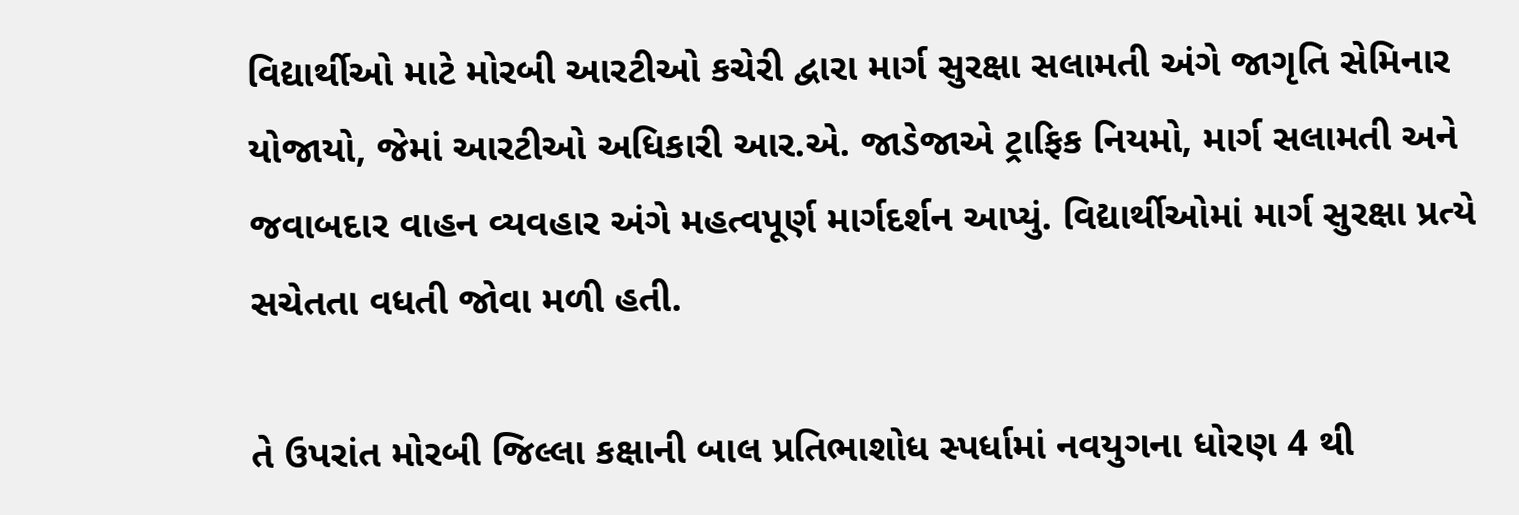વિદ્યાર્થીઓ માટે મોરબી આરટીઓ કચેરી દ્વારા માર્ગ સુરક્ષા સલામતી અંગે જાગૃતિ સેમિનાર યોજાયો, જેમાં આરટીઓ અધિકારી આર.એ. જાડેજાએ ટ્રાફિક નિયમો, માર્ગ સલામતી અને જવાબદાર વાહન વ્યવહાર અંગે મહત્વપૂર્ણ માર્ગદર્શન આપ્યું. વિદ્યાર્થીઓમાં માર્ગ સુરક્ષા પ્રત્યે સચેતતા વધતી જોવા મળી હતી.

તે ઉપરાંત મોરબી જિલ્લા કક્ષાની બાલ પ્રતિભાશોધ સ્પર્ધામાં નવયુગના ધોરણ 4 થી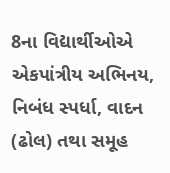8ના વિદ્યાર્થીઓએ એકપાંત્રીય અભિનય, નિબંધ સ્પર્ધા, વાદન (ઢોલ) તથા સમૂહ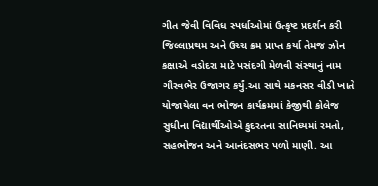ગીત જેવી વિવિધ સ્પર્ધાઓમાં ઉત્કૃષ્ટ પ્રદર્શન કરી જિલ્લાપ્રથમ અને ઉચ્ચ ક્રમ પ્રાપ્ત કર્યા તેમજ ઝોન કક્ષાએ વડોદરા માટે પસંદગી મેળવી સંસ્થાનું નામ ગૌરવભેર ઉજાગર કર્યું.આ સાથે મકનસર વીડી ખાતે યોજાયેલા વન ભોજન કાર્યક્રમમાં કેજીથી કોલેજ સુધીના વિદ્યાર્થીઓએ કુદરતના સાનિધ્યમાં રમતો, સહભોજન અને આનંદસભર પળો માણી. આ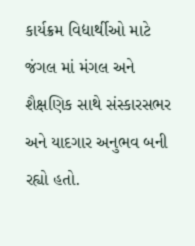કાર્યક્રમ વિદ્યાર્થીઓ માટે જંગલ માં મંગલ અને  શૈક્ષણિક સાથે સંસ્કારસભર અને યાદગાર અનુભવ બની રહ્યો હતો.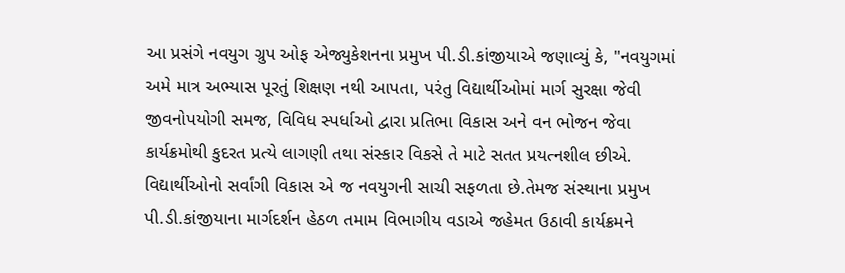આ પ્રસંગે નવયુગ ગ્રુપ ઓફ એજ્યુકેશનના પ્રમુખ પી.ડી.કાંજીયાએ જણાવ્યું કે, "નવયુગમાં અમે માત્ર અભ્યાસ પૂરતું શિક્ષણ નથી આપતા, પરંતુ વિદ્યાર્થીઓમાં માર્ગ સુરક્ષા જેવી જીવનોપયોગી સમજ, વિવિધ સ્પર્ધાઓ દ્વારા પ્રતિભા વિકાસ અને વન ભોજન જેવા કાર્યક્રમોથી કુદરત પ્રત્યે લાગણી તથા સંસ્કાર વિકસે તે માટે સતત પ્રયત્નશીલ છીએ. વિદ્યાર્થીઓનો સર્વાંગી વિકાસ એ જ નવયુગની સાચી સફળતા છે.તેમજ સંસ્થાના પ્રમુખ પી.ડી.કાંજીયાના માર્ગદર્શન હેઠળ તમામ વિભાગીય વડાએ જહેમત ઉઠાવી કાર્યક્રમને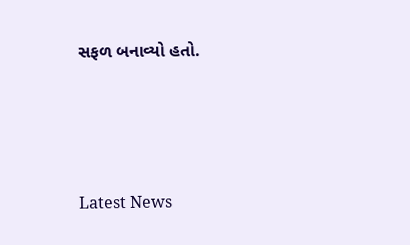સફળ બનાવ્યો હતો.






Latest News